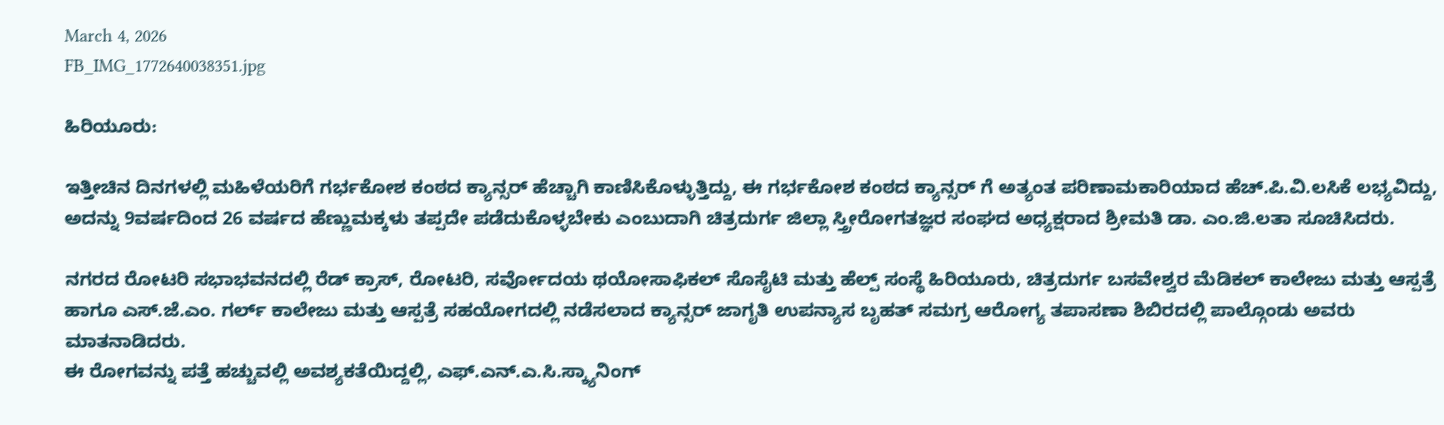March 4, 2026
FB_IMG_1772640038351.jpg

ಹಿರಿಯೂರು:

ಇತ್ತೀಚಿನ ದಿನಗಳಲ್ಲಿ ಮಹಿಳೆಯರಿಗೆ ಗರ್ಭಕೋಶ ಕಂಠದ ಕ್ಯಾನ್ಸರ್ ಹೆಚ್ಚಾಗಿ ಕಾಣಿಸಿಕೊಳ್ಳುತ್ತಿದ್ದು, ಈ ಗರ್ಭಕೋಶ ಕಂಠದ ಕ್ಯಾನ್ಸರ್ ಗೆ ಅತ್ಯಂತ ಪರಿಣಾಮಕಾರಿಯಾದ ಹೆಚ್.ಪಿ.ವಿ.ಲಸಿಕೆ ಲಭ್ಯವಿದ್ದು, ಅದನ್ನು 9ವರ್ಷದಿಂದ 26 ವರ್ಷದ ಹೆಣ್ಣುಮಕ್ಕಳು ತಪ್ಪದೇ ಪಡೆದುಕೊಳ್ಳಬೇಕು ಎಂಬುದಾಗಿ ಚಿತ್ರದುರ್ಗ ಜಿಲ್ಲಾ ಸ್ತ್ರೀರೋಗತಜ್ಞರ ಸಂಘದ ಅಧ್ಯಕ್ಷರಾದ ಶ್ರೀಮತಿ ಡಾ. ಎಂ.ಜಿ.ಲತಾ ಸೂಚಿಸಿದರು.

ನಗರದ ರೋಟರಿ ಸಭಾಭವನದಲ್ಲಿ ರೆಡ್ ಕ್ರಾಸ್, ರೋಟರಿ, ಸರ್ವೋದಯ ಥಯೋಸಾಫಿಕಲ್ ಸೊಸೈಟಿ ಮತ್ತು ಹೆಲ್ಪ್ ಸಂಸ್ಥೆ ಹಿರಿಯೂರು, ಚಿತ್ರದುರ್ಗ ಬಸವೇಶ್ವರ ಮೆಡಿಕಲ್ ಕಾಲೇಜು ಮತ್ತು ಆಸ್ಪತ್ರೆ ಹಾಗೂ ಎಸ್.ಜೆ.ಎಂ. ಗರ್ಲ್ ಕಾಲೇಜು ಮತ್ತು ಆಸ್ಪತ್ರೆ ಸಹಯೋಗದಲ್ಲಿ ನಡೆಸಲಾದ ಕ್ಯಾನ್ಸರ್ ಜಾಗೃತಿ ಉಪನ್ಯಾಸ ಬೃಹತ್ ಸಮಗ್ರ ಆರೋಗ್ಯ ತಪಾಸಣಾ ಶಿಬಿರದಲ್ಲಿ ಪಾಲ್ಗೊಂಡು ಅವರು ಮಾತನಾಡಿದರು.
ಈ ರೋಗವನ್ನು ಪತ್ತೆ ಹಚ್ಚುವಲ್ಲಿ ಅವಶ್ಯಕತೆಯಿದ್ದಲ್ಲಿ, ಎಫ್.ಎನ್.ಎ.ಸಿ.ಸ್ಕ್ಯಾನಿಂಗ್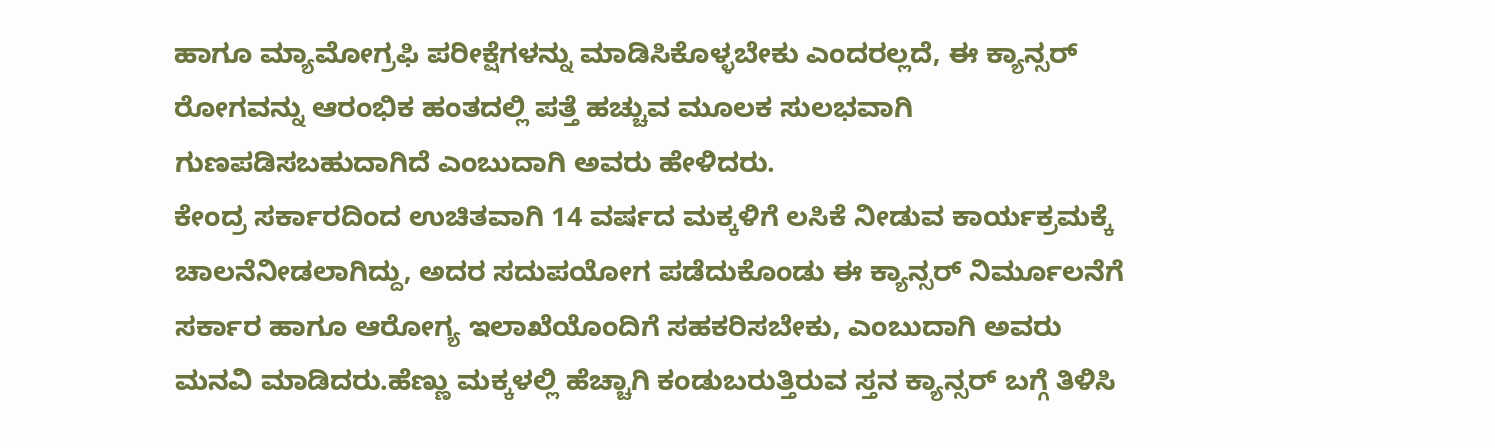ಹಾಗೂ ಮ್ಯಾಮೋಗ್ರಫಿ ಪರೀಕ್ಷೆಗಳನ್ನು ಮಾಡಿಸಿಕೊಳ್ಳಬೇಕು ಎಂದರಲ್ಲದೆ, ಈ ಕ್ಯಾನ್ಸರ್ ರೋಗವನ್ನು ಆರಂಭಿಕ ಹಂತದಲ್ಲಿ ಪತ್ತೆ ಹಚ್ಚುವ ಮೂಲಕ ಸುಲಭವಾಗಿ ಗುಣಪಡಿಸಬಹುದಾಗಿದೆ ಎಂಬುದಾಗಿ ಅವರು ಹೇಳಿದರು.
ಕೇಂದ್ರ ಸರ್ಕಾರದಿಂದ ಉಚಿತವಾಗಿ 14 ವರ್ಷದ ಮಕ್ಕಳಿಗೆ ಲಸಿಕೆ ನೀಡುವ ಕಾರ್ಯಕ್ರಮಕ್ಕೆ ಚಾಲನೆನೀಡಲಾಗಿದ್ದು, ಅದರ ಸದುಪಯೋಗ ಪಡೆದುಕೊಂಡು ಈ ಕ್ಯಾನ್ಸರ್ ನಿರ್ಮೂಲನೆಗೆ ಸರ್ಕಾರ ಹಾಗೂ ಆರೋಗ್ಯ ಇಲಾಖೆಯೊಂದಿಗೆ ಸಹಕರಿಸಬೇಕು, ಎಂಬುದಾಗಿ ಅವರು ಮನವಿ ಮಾಡಿದರು.ಹೆಣ್ಣು ಮಕ್ಕಳಲ್ಲಿ ಹೆಚ್ಚಾಗಿ ಕಂಡುಬರುತ್ತಿರುವ ಸ್ತನ ಕ್ಯಾನ್ಸರ್ ಬಗ್ಗೆ ತಿಳಿಸಿ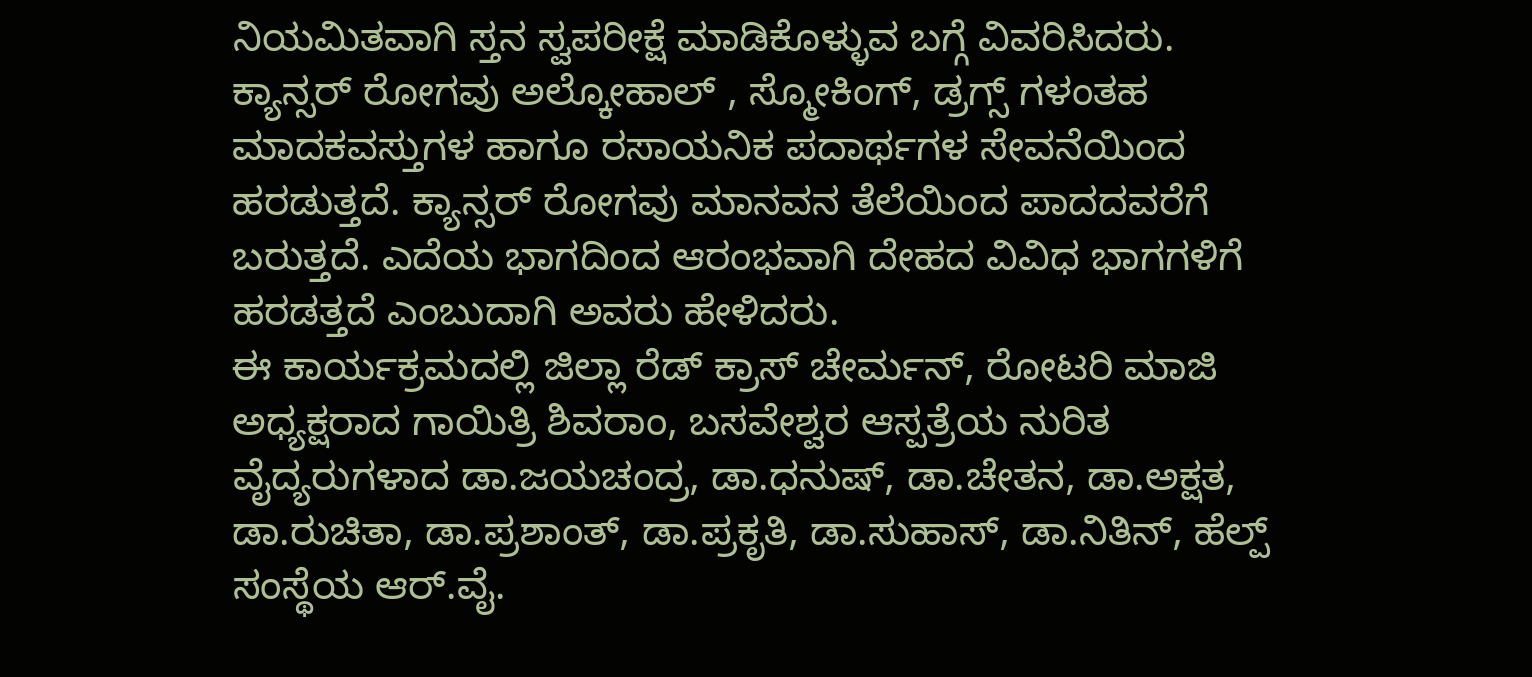ನಿಯಮಿತವಾಗಿ ಸ್ತನ ಸ್ವಪರೀಕ್ಷೆ ಮಾಡಿಕೊಳ್ಳುವ ಬಗ್ಗೆ ವಿವರಿಸಿದರು.
ಕ್ಯಾನ್ಸರ್ ರೋಗವು ಅಲ್ಕೋಹಾಲ್ , ಸ್ಮೋಕಿಂಗ್, ಡ್ರಗ್ಸ್ ಗಳಂತಹ ಮಾದಕವಸ್ತುಗಳ ಹಾಗೂ ರಸಾಯನಿಕ ಪದಾರ್ಥಗಳ ಸೇವನೆಯಿಂದ ಹರಡುತ್ತದೆ. ಕ್ಯಾನ್ಸರ್ ರೋಗವು ಮಾನವನ ತೆಲೆಯಿಂದ ಪಾದದವರೆಗೆ ಬರುತ್ತದೆ. ಎದೆಯ ಭಾಗದಿಂದ ಆರಂಭವಾಗಿ ದೇಹದ ವಿವಿಧ ಭಾಗಗಳಿಗೆ ಹರಡತ್ತದೆ ಎಂಬುದಾಗಿ ಅವರು ಹೇಳಿದರು.
ಈ ಕಾರ್ಯಕ್ರಮದಲ್ಲಿ ಜಿಲ್ಲಾ ರೆಡ್ ಕ್ರಾಸ್ ಚೇರ್ಮನ್, ರೋಟರಿ ಮಾಜಿ ಅಧ್ಯಕ್ಷರಾದ ಗಾಯಿತ್ರಿ ಶಿವರಾಂ, ಬಸವೇಶ್ವರ ಆಸ್ಪತ್ರೆಯ ನುರಿತ ವೈದ್ಯರುಗಳಾದ ಡಾ.ಜಯಚಂದ್ರ, ಡಾ.ಧನುಷ್, ಡಾ.ಚೇತನ, ಡಾ.ಅಕ್ಷತ, ಡಾ.ರುಚಿತಾ, ಡಾ.ಪ್ರಶಾಂತ್, ಡಾ.ಪ್ರಕೃತಿ, ಡಾ.ಸುಹಾಸ್, ಡಾ.ನಿತಿನ್, ಹೆಲ್ಪ್ ಸಂಸ್ಥೆಯ ಆರ್.ವೈ.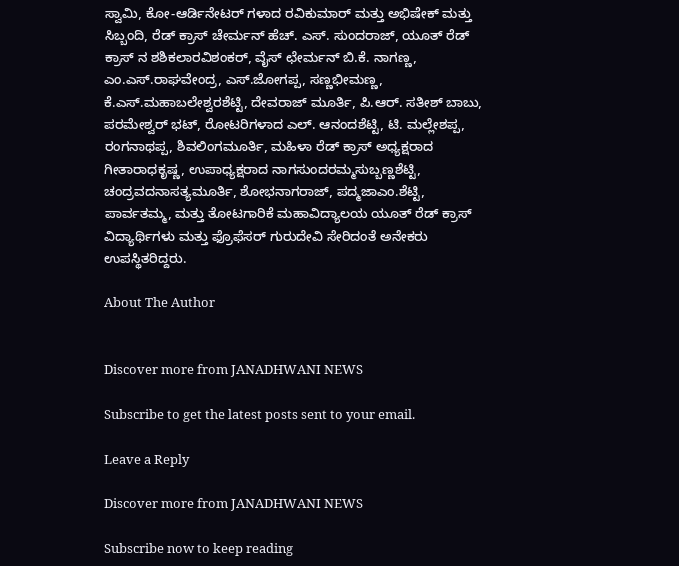ಸ್ವಾಮಿ, ಕೋ-ಆರ್ಡಿನೇಟರ್ ಗಳಾದ ರವಿಕುಮಾರ್ ಮತ್ತು ಅಭಿಷೇಕ್ ಮತ್ತು ಸಿಬ್ಬಂದಿ, ರೆಡ್ ಕ್ರಾಸ್ ಚೇರ್ಮನ್ ಹೆಚ್. ಎಸ್. ಸುಂದರಾಜ್, ಯೂತ್ ರೆಡ್ ಕ್ರಾಸ್ ನ ಶಶಿಕಲಾರವಿಶಂಕರ್, ವೈಸ್ ಛೇರ್ಮನ್ ಬಿ.ಕೆ. ನಾಗಣ್ಣ, ಎಂ.ಎಸ್.ರಾಘವೇಂದ್ರ, ಎಸ್.ಜೋಗಪ್ಪ, ಸಣ್ಣಭೀಮಣ್ಣ, ಕೆ.ಎಸ್.ಮಹಾಬಲೇಶ್ವರಶೆಟ್ಟಿ, ದೇವರಾಜ್ ಮೂರ್ತಿ, ಪಿ.ಆರ್. ಸತೀಶ್ ಬಾಬು, ಪರಮೇಶ್ವರ್ ಭಟ್, ರೋಟರಿಗಳಾದ ಎಲ್. ಆನಂದಶೆಟ್ಟಿ, ಟಿ. ಮಲ್ಲೇಶಪ್ಪ, ರಂಗನಾಥಪ್ಪ, ಶಿವಲಿಂಗಮೂರ್ತಿ, ಮಹಿಳಾ ರೆಡ್ ಕ್ರಾಸ್ ಅಧ್ಯಕ್ಷರಾದ ಗೀತಾರಾಧಕೃಷ್ಣ, ಉಪಾಧ್ಯಕ್ಷರಾದ ನಾಗಸುಂದರಮ್ಮಸುಬ್ಬಣ್ಣಶೆಟ್ಟಿ, ಚಂದ್ರವದನಾಸತ್ಯಮೂರ್ತಿ, ಶೋಭನಾಗರಾಜ್, ಪದ್ಮಜಾಎಂ.ಶೆಟ್ಟಿ, ಪಾರ್ವತಮ್ಮ, ಮತ್ತು ತೋಟಗಾರಿಕೆ ಮಹಾವಿದ್ಯಾಲಯ ಯೂತ್ ರೆಡ್ ಕ್ರಾಸ್ ವಿದ್ಯಾರ್ಥಿಗಳು ಮತ್ತು ಫ್ರೊಫೆಸರ್ ಗುರುದೇವಿ ಸೇರಿದಂತೆ ಅನೇಕರು ಉಪಸ್ಥಿತರಿದ್ದರು.

About The Author


Discover more from JANADHWANI NEWS

Subscribe to get the latest posts sent to your email.

Leave a Reply

Discover more from JANADHWANI NEWS

Subscribe now to keep reading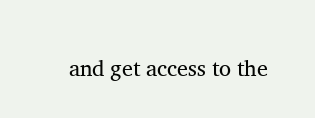and get access to the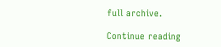full archive.

Continue reading